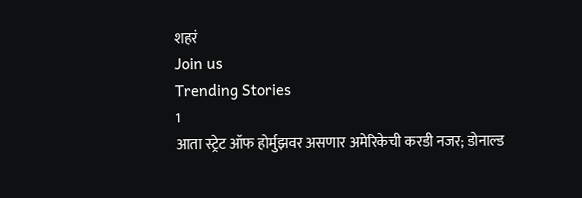शहरं
Join us
Trending Stories
1
आता स्ट्रेट ऑफ होर्मुझवर असणार अमेरिकेची करडी नजर; डोनाल्ड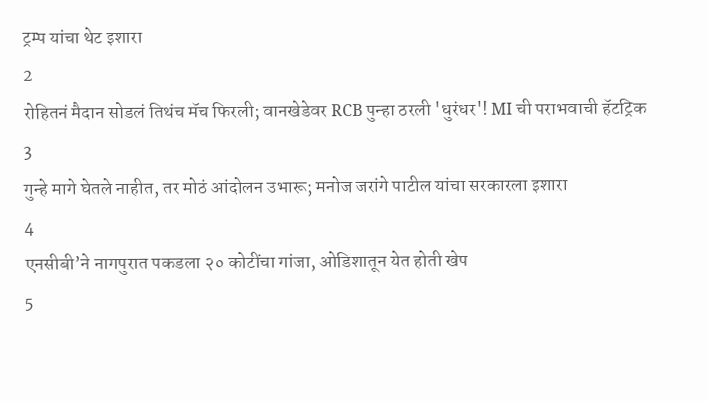ट्रम्प यांचा थेट इशारा
2
रोहितनं मैदान सोडलं तिथंच मॅच फिरली; वानखेडेवर RCB पुन्हा ठरली 'धुरंधर'! MI ची पराभवाची हॅटट्रिक
3
गुन्हे मागे घेतले नाहीत, तर मोठं आंदोलन उभारू; मनोज जरांगे पाटील यांचा सरकारला इशारा
4
एनसीबी’ने नागपुरात पकडला २० कोटींचा गांजा, ओडिशातून येत होती खेप
5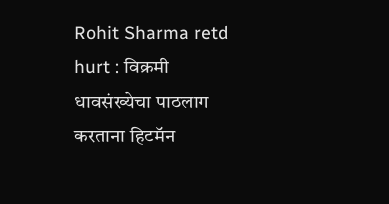Rohit Sharma retd hurt : विक्रमी धावसंख्येचा पाठलाग करताना हिटमॅन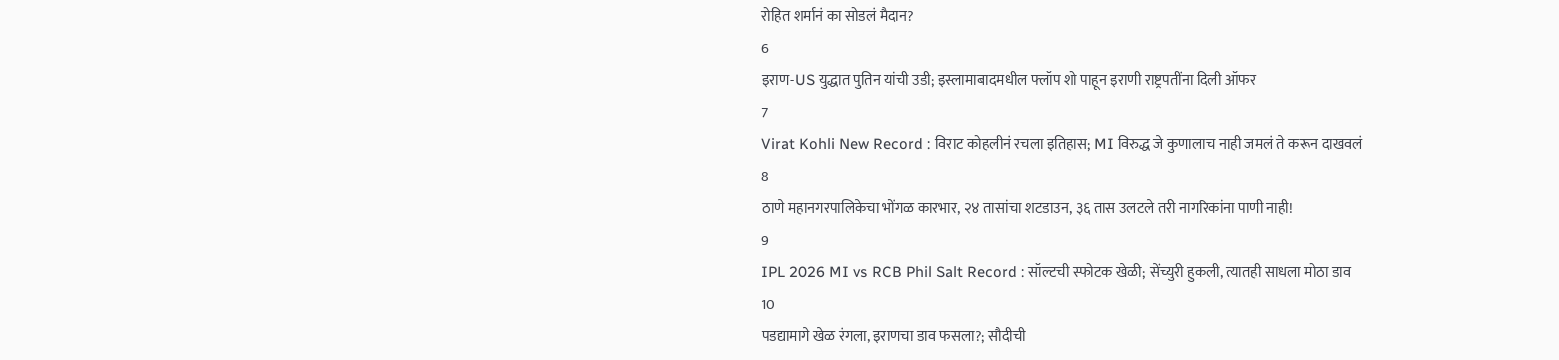रोहित शर्मानं का सोडलं मैदान?
6
इराण-US युद्धात पुतिन यांची उडी; इस्लामाबादमधील फ्लॉप शो पाहून इराणी राष्ट्रपतींना दिली ऑफर
7
Virat Kohli New Record : विराट कोहलीनं रचला इतिहास; MI विरुद्ध जे कुणालाच नाही जमलं ते करून दाखवलं
8
ठाणे महानगरपालिकेचा भोंगळ कारभार, २४ तासांचा शटडाउन, ३६ तास उलटले तरी नागरिकांना पाणी नाही!
9
IPL 2026 MI vs RCB Phil Salt Record : सॉल्टची स्फोटक खेळी; सेंच्युरी हुकली, त्यातही साधला मोठा डाव
10
पडद्यामागे खेळ रंगला, इराणचा डाव फसला?; सौदीची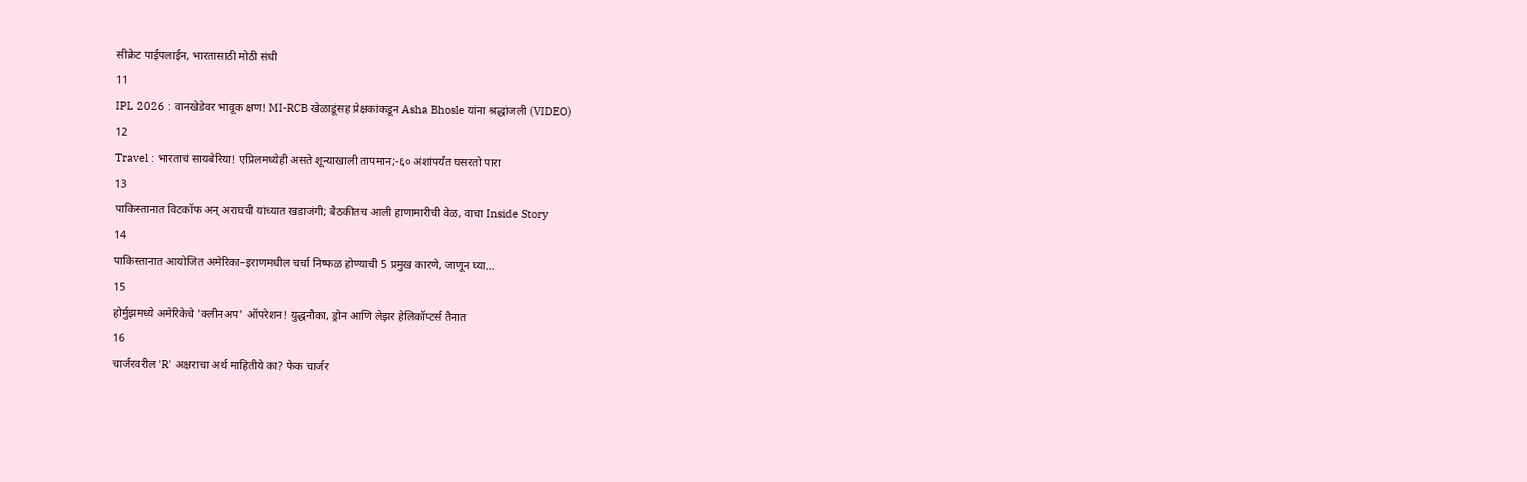सीक्रेट पाईपलाईन, भारतासाठी मोठी संधी
11
IPL 2026 : वानखेडेवर भावूक क्षण! MI-RCB खेळाडूंसह प्रेक्षकांकडून Asha Bhosle यांना श्रद्धांजली (VIDEO)
12
Travel : भारताचं सायबेरिया! एप्रिलमध्येही असते शून्याखाली तापमान;-६० अंशांपर्यंत घसरतो पारा
13
पाकिस्तानात विटकॉफ अन् अराघची यांच्यात खडाजंगी; बैठकीतच आली हाणामारीची वेळ, वाचा Inside Story
14
पाकिस्तानात आयोजित अमेरिका–इराणमधील चर्चा निष्फळ होण्याची 5 प्रमुख कारणे, जाणून घ्या...
15
होर्मुझमध्ये अमेरिकेचे 'क्लीनअप' ऑपरेशन! युद्धनौका, ड्रोन आणि लेझर हेलिकॉप्टर्स तैनात
16
चार्जरवरील 'R' अक्षराचा अर्थ माहितीये का? फेक चार्जर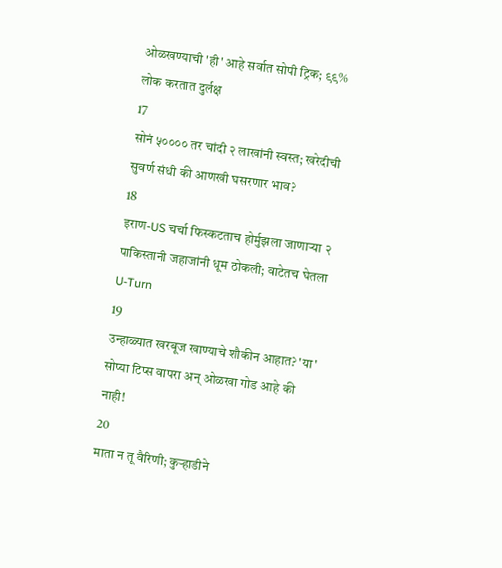ओळखण्याची 'ही' आहे सर्वात सोपी ट्रिक; ९९% लोक करतात दुर्लक्ष
17
सोनं ५०००० तर चांदी २ लाखांनी स्वस्त; खरेदीची सुवर्ण संधी की आणखी घसरणार भाव?
18
इराण-US चर्चा फिस्कटताच होर्मुझला जाणाऱ्या २ पाकिस्तानी जहाजांनी धूम ठोकली; वाटेतच घेतला U-Turn
19
उन्हाळ्यात खरबूज खाण्याचे शौकीन आहात? 'या' सोप्या टिप्स वापरा अन् ओळखा गोड आहे की नाही!
20
माता न तू वैरिणी; कुऱ्हाडीने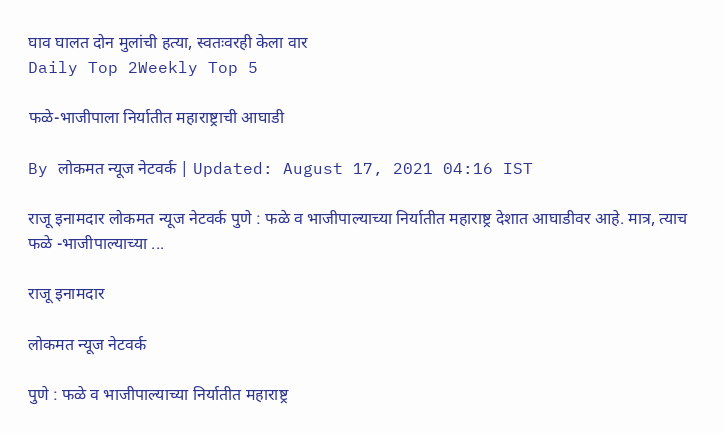घाव घालत दोन मुलांची हत्या, स्वतःवरही केला वार
Daily Top 2Weekly Top 5

फळे-भाजीपाला निर्यातीत महाराष्ट्राची आघाडी

By लोकमत न्यूज नेटवर्क | Updated: August 17, 2021 04:16 IST

राजू इनामदार लोकमत न्यूज नेटवर्क पुणे : फळे व भाजीपाल्याच्या निर्यातीत महाराष्ट्र देशात आघाडीवर आहे. मात्र, त्याच फळे -भाजीपाल्याच्या ...

राजू इनामदार

लोकमत न्यूज नेटवर्क

पुणे : फळे व भाजीपाल्याच्या निर्यातीत महाराष्ट्र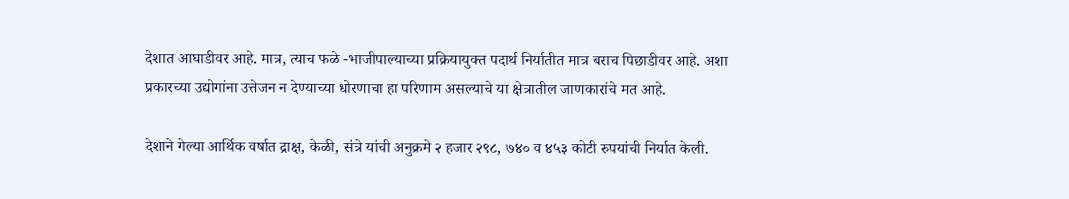देशात आघाडीवर आहे. मात्र, त्याच फळे -भाजीपाल्याच्या प्रक्रियायुक्त पदार्थ निर्यातीत मात्र बराच पिछाडीवर आहे. अशा प्रकारच्या उद्योगांना उत्तेजन न देण्याच्या धोरणाचा हा परिणाम असल्याचे या क्षेत्रातील जाणकारांचे मत आहे.

देशाने गेल्या आर्थिक वर्षात द्राक्ष, केळी, संत्रे यांची अनुक्रमे २ हजार २९८, ७४० व ४५३ कोटी रुपयांची निर्यात केली.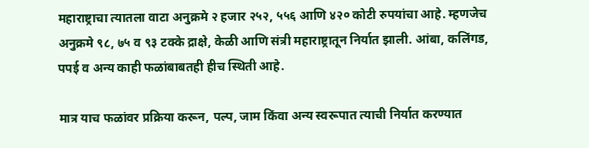महाराष्ट्राचा त्यातला वाटा अनुक्रमे २ हजार २५२, ५५६ आणि ४२० कोटी रुपयांचा आहे. म्हणजेच अनुक्रमे ९८, ७५ व ९३ टक्के द्राक्षे, केळी आणि संत्री महाराष्ट्रातून निर्यात झाली. आंबा, कलिंगड, पपई व अन्य काही फळांबाबतही हीच स्थिती आहे.

मात्र याच फळांवर प्रक्रिया करून, पल्प, जाम किंवा अन्य स्वरूपात त्याची निर्यात करण्यात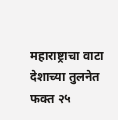महाराष्ट्राचा वाटा देशाच्या तुलनेत फक्त २५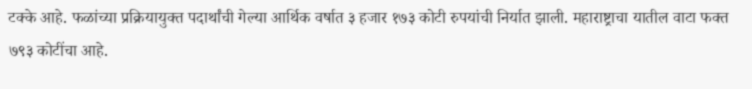टक्के आहे. फळांच्या प्रक्रियायुक्त पदार्थांची गेल्या आर्थिक वर्षात ३ हजार १७३ कोटी रुपयांची निर्यात झाली. महाराष्ट्राचा यातील वाटा फक्त ७९३ कोटींचा आहे.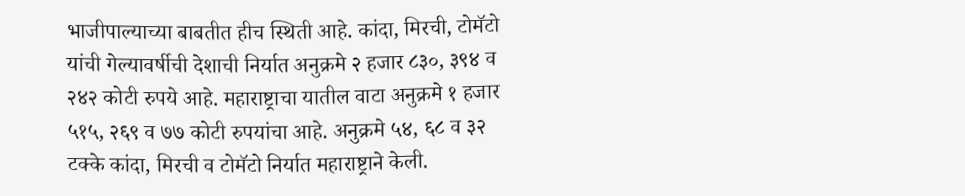भाजीपाल्याच्या बाबतीत हीच स्थिती आहे. कांदा, मिरची, टोमॅटो यांची गेल्यावर्षीची देशाची निर्यात अनुक्रमे २ हजार ८३०, ३९४ व २४२ कोटी रुपये आहे. महाराष्ट्राचा यातील वाटा अनुक्रमे १ हजार ५१५, २६९ व ७७ कोटी रुपयांचा आहे. अनुक्रमे ५४, ६८ व ३२ टक्के कांदा, मिरची व टोमॅटो निर्यात महाराष्ट्राने केली.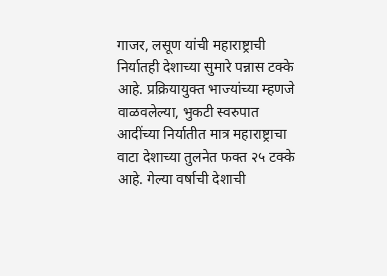गाजर, लसूण यांची महाराष्ट्राची निर्यातही देशाच्या सुमारे पन्नास टक्के आहे. प्रक्रियायुक्त भाज्यांच्या म्हणजे वाळवलेल्या, भुकटी स्वरुपात आदींच्या निर्यातीत मात्र महाराष्ट्राचा वाटा देशाच्या तुलनेत फक्त २५ टक्के आहे. गेल्या वर्षाची देशाची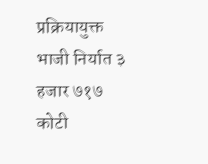प्रक्रियायुक्त भाजी निर्यात ३ हजार ७१७ कोटी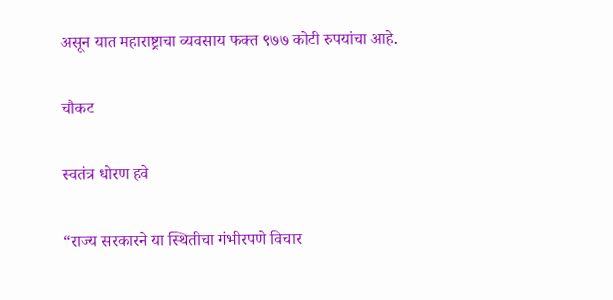असून यात महाराष्ट्राचा व्यवसाय फक्त ९७७ कोटी रुपयांचा आहे.

चौकट

स्वतंत्र धोरण हवे

“राज्य सरकारने या स्थितीचा गंभीरपणे विचार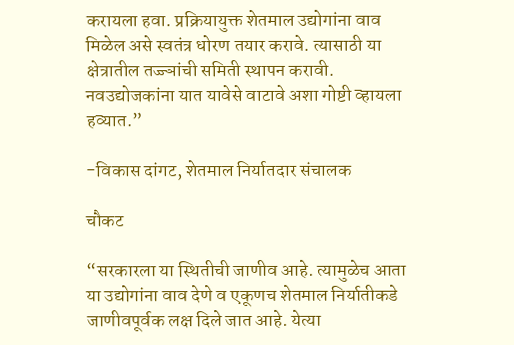करायला हवा. प्रक्रियायुक्त शेतमाल उद्योगांना वाव मिळेल असे स्वतंत्र धोरण तयार करावे. त्यासाठी या क्षेत्रातील तज्ज्ञांची समिती स्थापन करावी. नवउद्योजकांना यात यावेसे वाटावे अशा गोष्टी व्हायला हव्यात.”

-विकास दांगट, शेतमाल निर्यातदार संचालक

चौकट

“सरकारला या स्थितीची जाणीव आहे. त्यामुळेच आता या उद्योगांना वाव देणे व एकूणच शेतमाल निर्यातीकडे जाणीवपूर्वक लक्ष दिले जात आहे. येत्या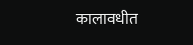कालावधीत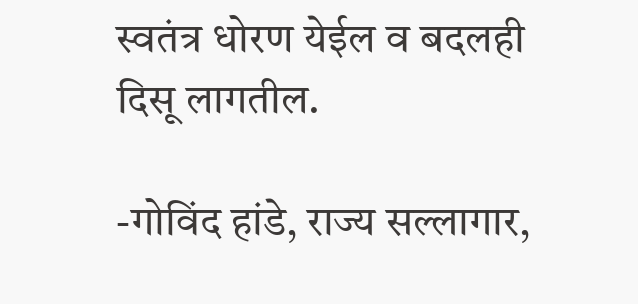स्वतंत्र धोरण येईल व बदलही दिसू लागतील.

-गोविंद हांडे, राज्य सल्लागार,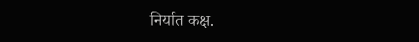निर्यात कक्ष.